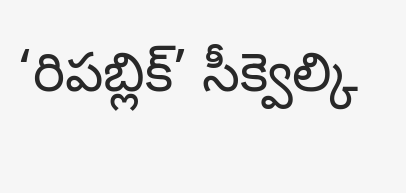‘రిపబ్లిక్’ సీక్వెల్కి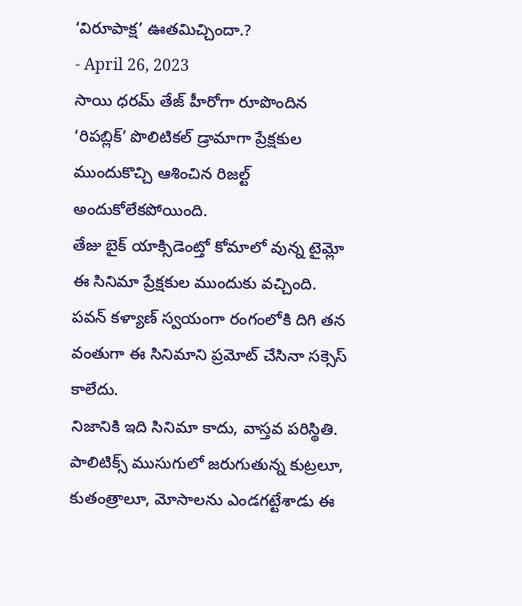‘విరూపాక్ష’ ఊతమిచ్చిందా.?
- April 26, 2023
సాయి ధరమ్ తేజ్ హీరోగా రూపొందిన ‘రిపబ్లిక్’ పొలిటికల్ డ్రామాగా ప్రేక్షకుల ముందుకొచ్చి ఆశించిన రిజల్ట్ అందుకోలేకపోయింది.
తేజు బైక్ యాక్సిడెంట్తో కోమాలో వున్న టైమ్లో ఈ సినిమా ప్రేక్షకుల ముందుకు వచ్చింది. పవన్ కళ్యాణ్ స్వయంగా రంగంలోకి దిగి తన వంతుగా ఈ సినిమాని ప్రమోట్ చేసినా సక్సెస్ కాలేదు.
నిజానికి ఇది సినిమా కాదు, వాస్తవ పరిస్థితి. పాలిటిక్స్ ముసుగులో జరుగుతున్న కుట్రలూ, కుతంత్రాలూ, మోసాలను ఎండగట్టేశాడు ఈ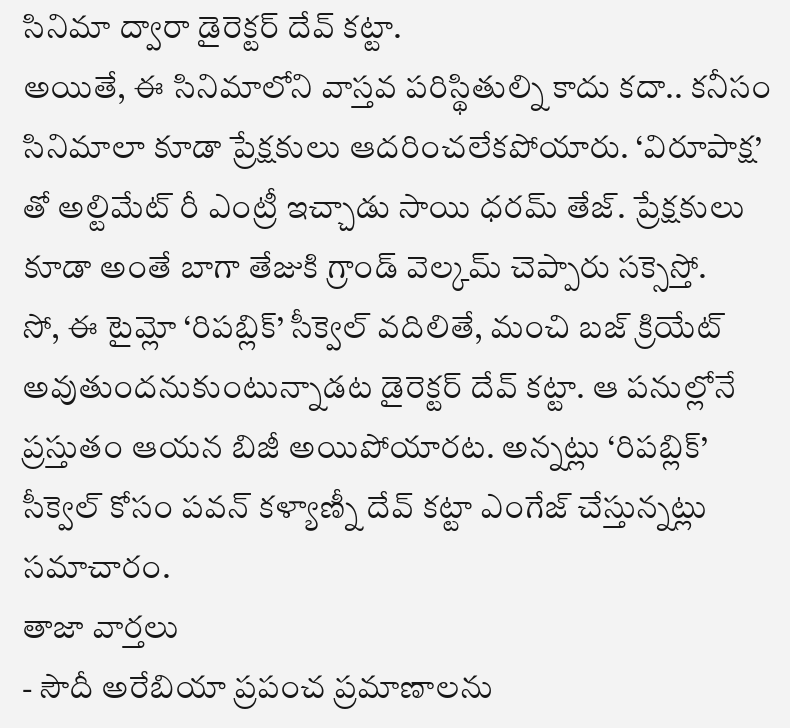సినిమా ద్వారా డైరెక్టర్ దేవ్ కట్టా.
అయితే, ఈ సినిమాలోని వాస్తవ పరిస్థితుల్ని కాదు కదా.. కనీసం సినిమాలా కూడా ప్రేక్షకులు ఆదరించలేకపోయారు. ‘విరూపాక్ష’ తో అల్టిమేట్ రీ ఎంట్రీ ఇచ్చాడు సాయి ధరమ్ తేజ్. ప్రేక్షకులు కూడా అంతే బాగా తేజుకి గ్రాండ్ వెల్కమ్ చెప్పారు సక్సెస్తో.
సో, ఈ టైమ్లో ‘రిపబ్లిక్’ సీక్వెల్ వదిలితే, మంచి బజ్ క్రియేట్ అవుతుందనుకుంటున్నాడట డైరెక్టర్ దేవ్ కట్టా. ఆ పనుల్లోనే ప్రస్తుతం ఆయన బిజీ అయిపోయారట. అన్నట్లు ‘రిపబ్లిక్’ సీక్వెల్ కోసం పవన్ కళ్యాణ్నీ దేవ్ కట్టా ఎంగేజ్ చేస్తున్నట్లు సమాచారం.
తాజా వార్తలు
- సౌదీ అరేబియా ప్రపంచ ప్రమాణాలను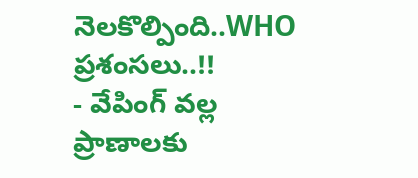నెలకొల్పింది..WHO ప్రశంసలు..!!
- వేపింగ్ వల్ల ప్రాణాలకు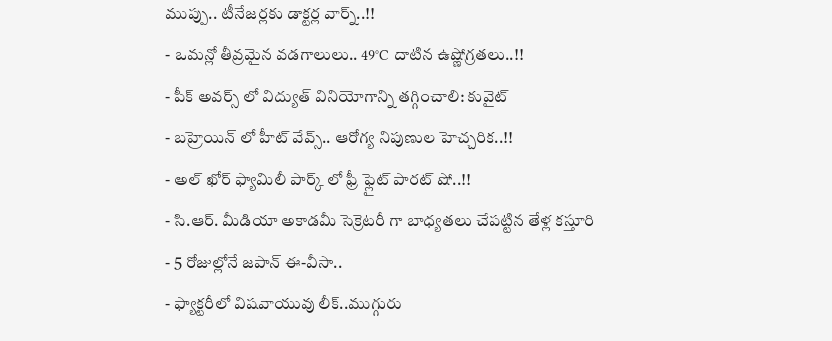ముప్పు.. టీనేజర్లకు డాక్టర్ల వార్న్..!!
- ఒమన్లో తీవ్రమైన వడగాలులు.. 49°C దాటిన ఉష్ణోగ్రతలు..!!
- పీక్ అవర్స్ లో విద్యుత్ వినియోగాన్ని తగ్గించాలి: కువైట్
- బహ్రెయిన్ లో హీట్ వేవ్స్.. ఆరోగ్య నిపుణుల హెచ్చరిక..!!
- అల్ ఖోర్ ఫ్యామిలీ పార్క్ లో ఫ్రీ ఫ్లైట్ పారట్ షో..!!
- సి.ఆర్. మీడియా అకాడమీ సెక్రెటరీ గా బాధ్యతలు చేపట్టిన తేళ్ల కస్తూరి
- 5 రోజుల్లోనే జపాన్ ఈ-వీసా..
- ఫ్యాక్టరీలో విషవాయువు లీక్..ముగ్గురు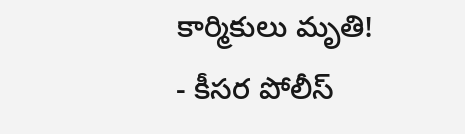కార్మికులు మృతి!
- కీసర పోలీస్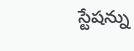స్టేషన్ను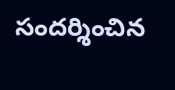సందర్శించిన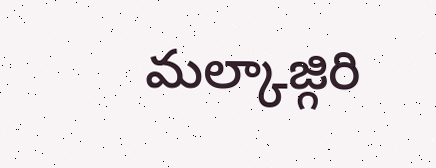మల్కాజ్గిరి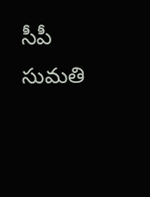సీపీ సుమతి